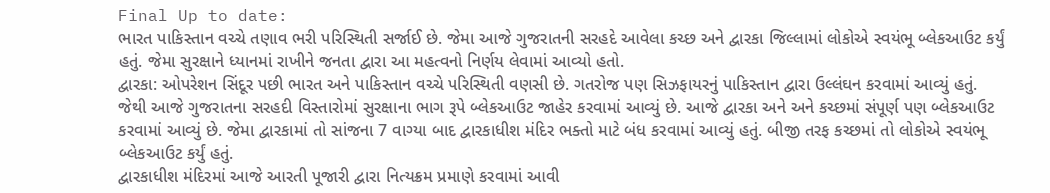Final Up to date:
ભારત પાકિસ્તાન વચ્ચે તણાવ ભરી પરિસ્થિતી સર્જાઈ છે. જેમા આજે ગુજરાતની સરહદે આવેલા કચ્છ અને દ્વારકા જિલ્લામાં લોકોએ સ્વયંભૂ બ્લેકઆઉટ કર્યું હતું. જેમા સુરક્ષાને ધ્યાનમાં રાખીને જનતા દ્વારા આ મહત્વનો નિર્ણય લેવામાં આવ્યો હતો.
દ્વારકા: ઓપરેશન સિંદૂર પછી ભારત અને પાકિસ્તાન વચ્ચે પરિસ્થિતી વણસી છે. ગતરોજ પણ સિઝફાયરનું પાકિસ્તાન દ્વારા ઉલ્લંઘન કરવામાં આવ્યું હતું. જેથી આજે ગુજરાતના સરહદી વિસ્તારોમાં સુરક્ષાના ભાગ રૂપે બ્લેકઆઉટ જાહેર કરવામાં આવ્યું છે. આજે દ્વારકા અને અને કચ્છમાં સંપૂર્ણ પણ બ્લેકઆઉટ કરવામાં આવ્યું છે. જેમા દ્વારકામાં તો સાંજના 7 વાગ્યા બાદ દ્વારકાધીશ મંદિર ભક્તો માટે બંધ કરવામાં આવ્યું હતું. બીજી તરફ કચ્છમાં તો લોકોએ સ્વયંભૂ બ્લેકઆઉટ કર્યું હતું.
દ્વારકાધીશ મંદિરમાં આજે આરતી પૂજારી દ્વારા નિત્યક્રમ પ્રમાણે કરવામાં આવી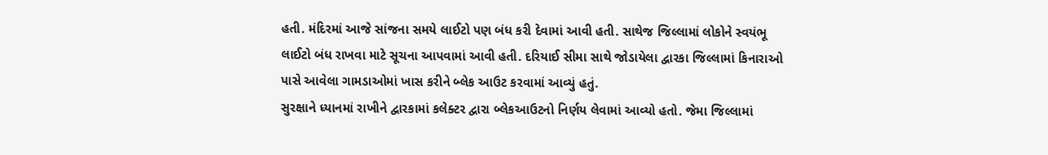હતી. મંદિરમાં આજે સાંજના સમયે લાઈટો પણ બંધ કરી દેવામાં આવી હતી. સાથેજ જિલ્લામાં લોકોને સ્વયંભૂ લાઈટો બંધ રાખવા માટે સૂચના આપવામાં આવી હતી. દરિયાઈ સીમા સાથે જોડાયેલા દ્વારકા જિલ્લામાં કિનારાઓ પાસે આવેલા ગામડાઓમાં ખાસ કરીને બ્લેક આઉટ કરવામાં આવ્યું હતું.
સુરક્ષાને ધ્યાનમાં રાખીને દ્વારકામાં કલેક્ટર દ્વારા બ્લેકઆઉટનો નિર્ણય લેવામાં આવ્યો હતો. જેમા જિલ્લામાં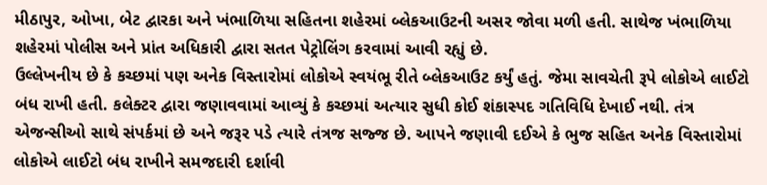મીઠાપુર, ઓખા, બેટ દ્વારકા અને ખંભાળિયા સહિતના શહેરમાં બ્લેકઆઉટની અસર જોવા મળી હતી. સાથેજ ખંભાળિયા શહેરમાં પોલીસ અને પ્રાંત અધિકારી દ્વારા સતત પેટ્રોલિંગ કરવામાં આવી રહ્યું છે.
ઉલ્લેખનીય છે કે કચ્છમાં પણ અનેક વિસ્તારોમાં લોકોએ સ્વયંભૂ રીતે બ્લેકઆઉટ કર્યું હતું. જેમા સાવચેતી રૂપે લોકોએ લાઈટો બંધ રાખી હતી. કલેક્ટર દ્વારા જણાવવામાં આવ્યું કે કચ્છમાં અત્યાર સુધી કોઈ શંકાસ્પદ ગતિવિધિ દેખાઈ નથી. તંત્ર એજન્સીઓ સાથે સંપર્કમાં છે અને જરૂર પડે ત્યારે તંત્રજ સજ્જ છે. આપને જણાવી દઈએ કે ભુજ સહિત અનેક વિસ્તારોમાં લોકોએ લાઈટો બંધ રાખીને સમજદારી દર્શાવી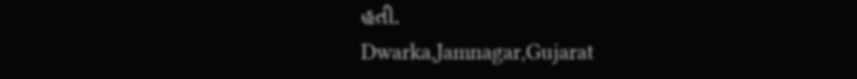હતી.
Dwarka,Jamnagar,Gujarat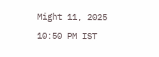Might 11, 2025 10:50 PM IST